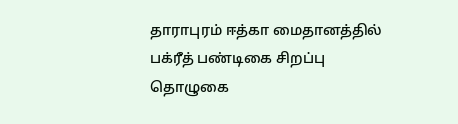தாராபுரம் ஈத்கா மைதானத்தில் பக்ரீத் பண்டிகை சிறப்பு தொழுகை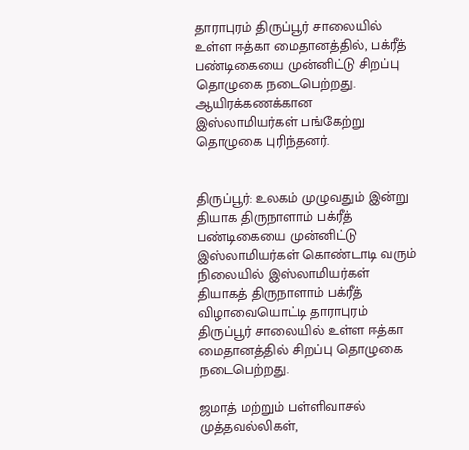தாராபுரம் திருப்பூர் சாலையில் உள்ள ஈத்கா மைதானத்தில், பக்ரீத் பண்டிகையை முன்னிட்டு சிறப்பு தொழுகை நடைபெற்றது. ஆயிரக்கணக்கான இஸ்லாமியர்கள் பங்கேற்று தொழுகை புரிந்தனர்.


திருப்பூர்: உலகம் முழுவதும் இன்று தியாக திருநாளாம் பக்ரீத் பண்டிகையை முன்னிட்டு இஸ்லாமியர்கள் கொண்டாடி வரும் நிலையில் இஸ்லாமியர்கள் தியாகத் திருநாளாம் பக்ரீத் விழாவையொட்டி தாராபுரம் திருப்பூர் சாலையில் உள்ள ஈத்கா மைதானத்தில் சிறப்பு தொழுகை நடைபெற்றது.

ஜமாத் மற்றும் பள்ளிவாசல் முத்தவல்லிகள்,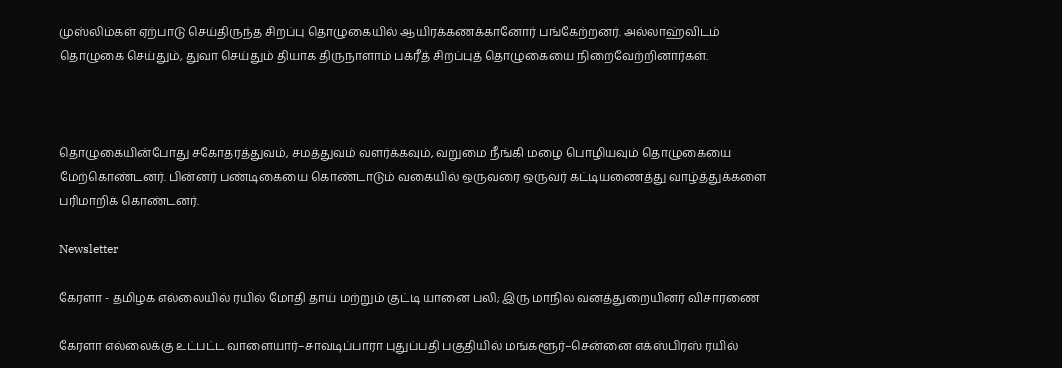முஸ்லிம்கள் ஏற்பாடு செய்திருந்த சிறப்பு தொழுகையில் ஆயிரக்கணக்கானோர் பங்கேற்றனர். அல்லாஹ்விடம் தொழுகை செய்தும், துவா செய்தும் தியாக திருநாளாம் பக்ரீத் சிறப்புத் தொழுகையை நிறைவேற்றினார்கள்.



தொழுகையின்போது சகோதரத்துவம், சமத்துவம் வளர்க்கவும், வறுமை நீங்கி மழை பொழியவும் தொழுகையை மேற்கொண்டனர். பின்னர் பண்டிகையை கொண்டாடும் வகையில் ஒருவரை ஒருவர் கட்டியணைத்து வாழ்த்துக்களை பரிமாறிக் கொண்டனர்.

Newsletter

கேரளா - தமிழக எல்லையில் ரயில் மோதி தாய் மற்றும் குட்டி யானை பலி; இரு மாநில வனத்துறையினர் விசாரணை

கேரளா எல்லைக்கு உட்பட்ட வாளையார்–சாவடிப்பாரா புதுப்பதி பகுதியில் மங்களூர்–சென்னை எக்ஸ்பிரஸ் ரயில்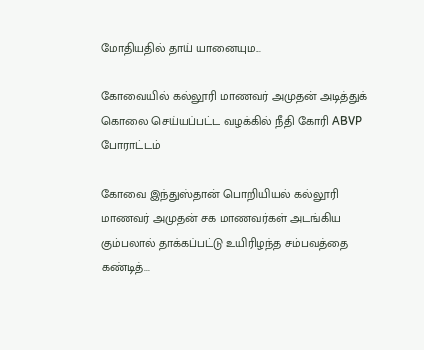மோதியதில் தாய் யானையும...

கோவையில் கல்லூரி மாணவர் அமுதன் அடித்துக் கொலை செய்யப்பட்ட வழக்கில் நீதி கோரி ABVP போராட்டம்

கோவை இந்துஸ்தான் பொறியியல் கல்லூரி மாணவர் அமுதன் சக மாணவர்கள் அடங்கிய கும்பலால் தாக்கப்பட்டு உயிரிழந்த சம்பவத்தை கண்டித்...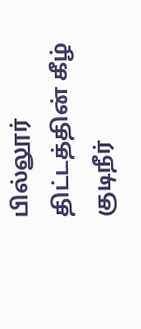பில்லூர் திட்டத்தின் கீழ் குடிநீர்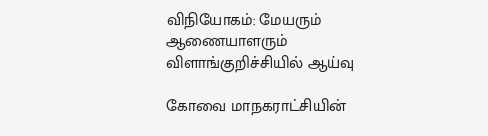விநியோகம்: மேயரும் ஆணையாளரும் விளாங்குறிச்சியில் ஆய்வு

கோவை மாநகராட்சியின்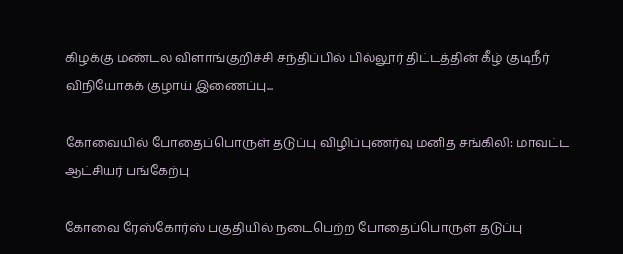கிழக்கு மண்டல விளாங்குறிச்சி சந்திப்பில் பில்லூர் திட்டத்தின் கீழ் குடிநீர் விநியோகக் குழாய் இணைப்பு...

கோவையில் போதைப்பொருள் தடுப்பு விழிப்புணர்வு மனித சங்கிலி: மாவட்ட ஆட்சியர் பங்கேற்பு

கோவை ரேஸ்கோர்ஸ் பகுதியில் நடைபெற்ற போதைப்பொருள் தடுப்பு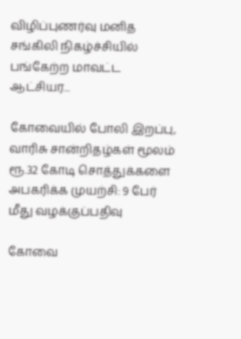விழிப்புணர்வு மனித சங்கிலி நிகழ்ச்சியில் பங்கேற்ற மாவட்ட ஆட்சியர...

கோவையில் போலி இறப்பு, வாரிசு சான்றிதழ்கள் மூலம் ரூ.32 கோடி சொத்துக்களை அபகரிக்க முயற்சி: 9 பேர் மீது வழக்குப்பதிவு

கோவை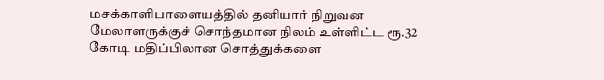மசக்காளிபாளையத்தில் தனியார் நிறுவன மேலாளருக்குச் சொந்தமான நிலம் உள்ளிட்ட ரூ.32 கோடி மதிப்பிலான சொத்துக்களை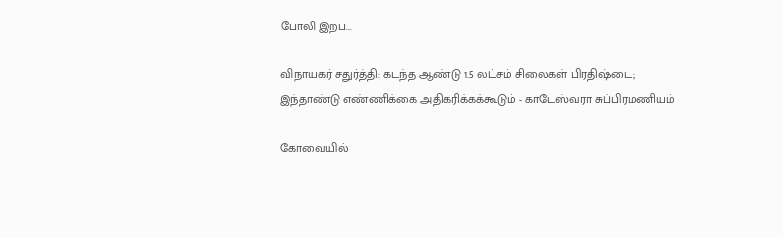போலி இறப...

விநாயகர் சதுர்த்தி: கடந்த ஆண்டு 1.5 லட்சம் சிலைகள் பிரதிஷ்டை; இந்தாண்டு எண்ணிக்கை அதிகரிக்கக்கூடும் - காடேஸ்வரா சுப்பிரமணியம்

கோவையில்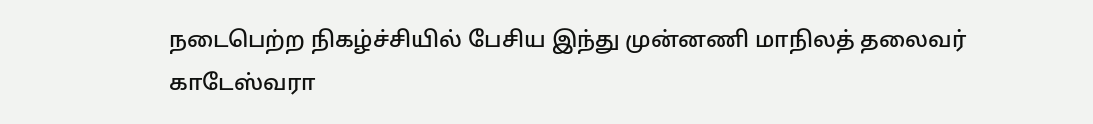நடைபெற்ற நிகழ்ச்சியில் பேசிய இந்து முன்னணி மாநிலத் தலைவர் காடேஸ்வரா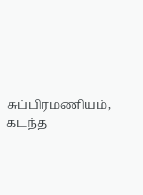சுப்பிரமணியம், கடந்த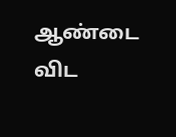ஆண்டை விட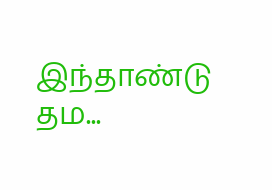இந்தாண்டு தம...